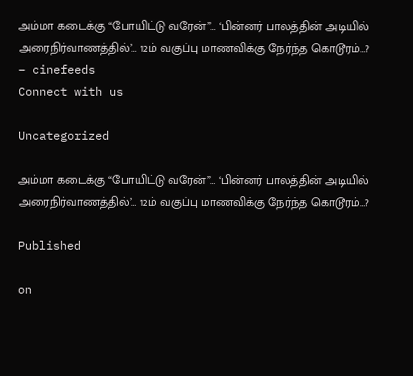அம்மா கடைக்கு “போயிட்டு வரேன்”… ‘பின்னர் பாலத்தின் அடியில் அரைநிர்வாணத்தில்’… 12ம் வகுப்பு மாணவிக்கு நேர்ந்த கொடூரம்…? – cinefeeds
Connect with us

Uncategorized

அம்மா கடைக்கு “போயிட்டு வரேன்”… ‘பின்னர் பாலத்தின் அடியில் அரைநிர்வாணத்தில்’… 12ம் வகுப்பு மாணவிக்கு நேர்ந்த கொடூரம்…?

Published

on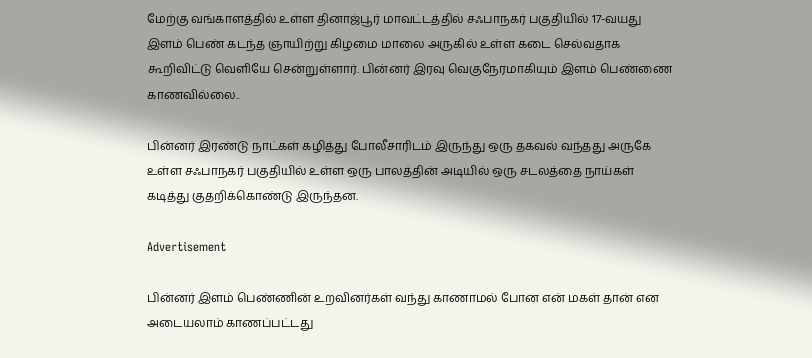மேற்கு வங்காளத்தில் உள்ள தினாஜ்பூர் மாவட்டத்தில் சஃபாநகர் பகுதியில் 17-வயது இளம் பெண் கடந்த ஞாயிற்று கிழமை மாலை அருகில் உள்ள கடை செல்வதாக கூறிவிட்டு வெளியே சென்றுள்ளார். பின்னர் இரவு வெகுநேரமாகியும் இளம் பெண்ணை காணவில்லை..

பின்னர் இரண்டு நாட்கள் கழித்து போலீசாரிடம் இருந்து ஒரு தகவல் வந்தது அருகே உள்ள சஃபாநகர் பகுதியில் உள்ள ஒரு பாலத்தின் அடியில் ஒரு சடலத்தை நாய்கள் கடித்து குதறிக்கொண்டு இருந்தன.

Advertisement

பின்னர் இளம் பெண்ணின் உறவினர்கள் வந்து காணாமல் போன என் மகள் தான் என அடையலாம் காணப்பட்டது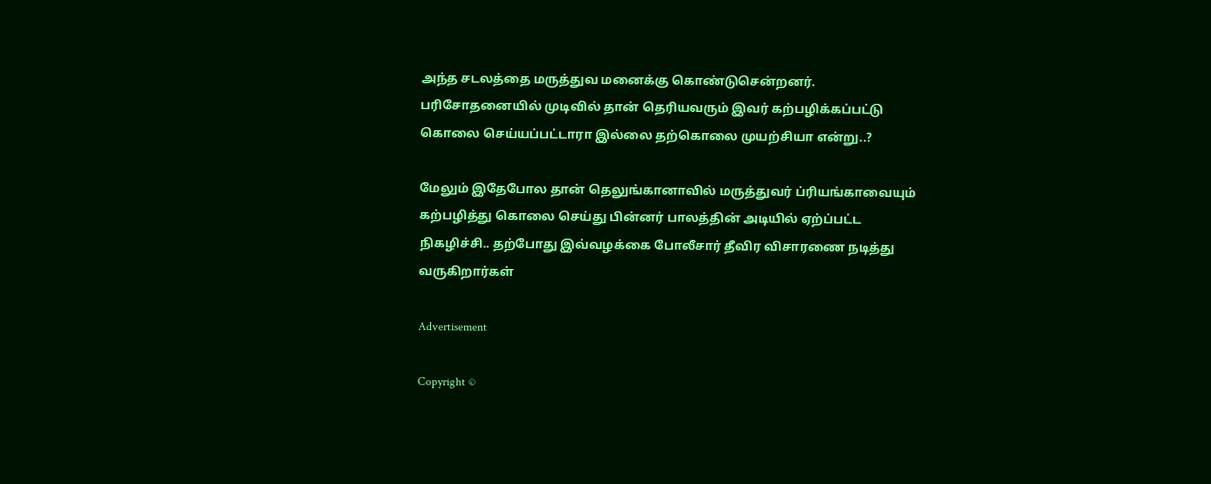அந்த சடலத்தை மருத்துவ மனைக்கு கொண்டுசென்றனர். பரிசோதனையில் முடிவில் தான் தெரியவரும் இவர் கற்பழிக்கப்பட்டு கொலை செய்யப்பட்டாரா இல்லை தற்கொலை முயற்சியா என்று..?

மேலும் இதேபோல தான் தெலுங்கானாவில் மருத்துவர் ப்ரியங்காவையும் கற்பழித்து கொலை செய்து பின்னர் பாலத்தின் அடியில் ஏற்ப்பட்ட நிகழிச்சி.. தற்போது இவ்வழக்கை போலீசார் தீவிர விசாரணை நடித்து வருகிறார்கள்

Advertisement

Copyright ©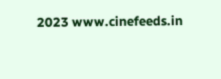2023 www.cinefeeds.in